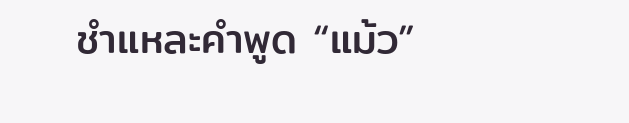ชำแหละคำพูด “แม้ว”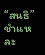“สนธิ” ชำแหละ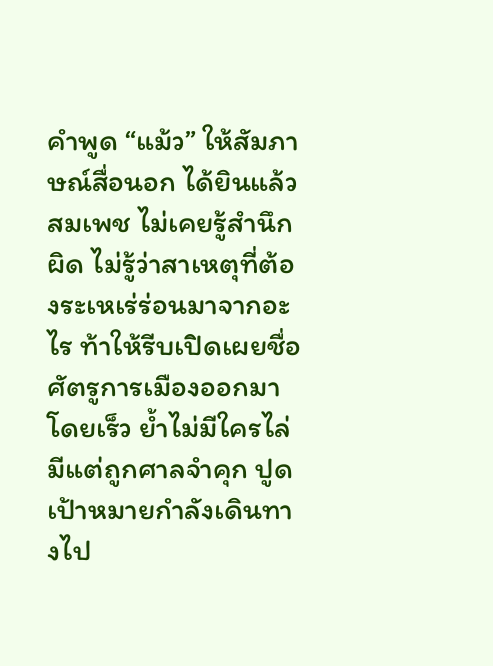คำพูด “แม้ว” ให้สัมภาษณ์สื่อนอก ได้ยินแล้วสมเพช ไม่เคยรู้สำนึกผิด ไม่รู้ว่าสาเหตุที่ต้องระเหเร่ร่อนมาจากอะไร ท้าให้รีบเปิดเผยชื่อศัตรูการเมืองออกมาโดยเร็ว ย้ำไม่มีใครไล่มีแต่ถูกศาลจำคุก ปูดเป้าหมายกำลังเดินทางไป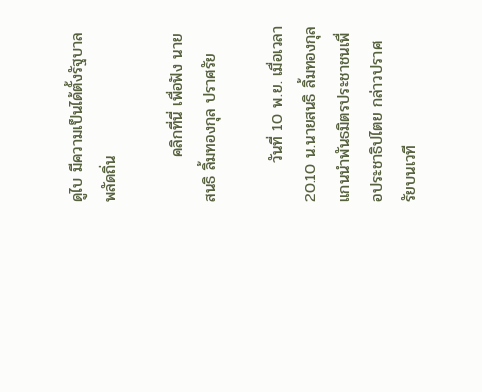ดูไบ มีความเป็นได้ตั้งรัฐบาลพลัดถิ่น

        คลิกที่นี่ เพื่อฟัง นายสนธิ ลิ้มทองกุล ปราศรัย

       วันที่ 10 พ.ย. เมื่อเวลา 20.10 น.นายสนธิ ลิ้มทองกุล แกนนำพันธมิตรประชาชนเพื่อประชาธิปไตย กล่าวปราศรัยบนเวที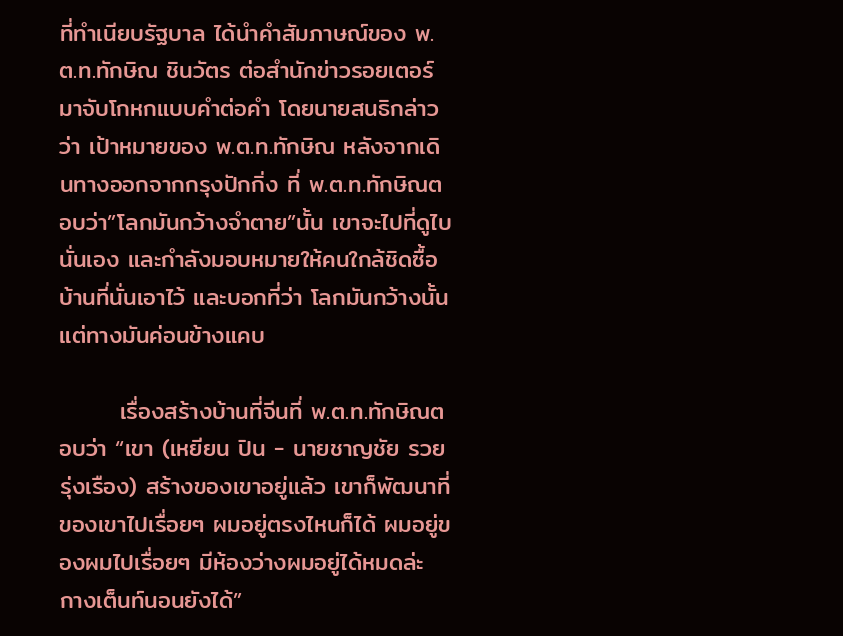ที่ทำเนียบรัฐบาล ได้นำคำสัมภาษณ์ของ พ.ต.ท.ทักษิณ ชินวัตร ต่อสำนักข่าวรอยเตอร์มาจับโกหกแบบคำต่อคำ โดยนายสนธิกล่าวว่า เป้าหมายของ พ.ต.ท.ทักษิณ หลังจากเดินทางออกจากกรุงปักกิ่ง ที่ พ.ต.ท.ทักษิณตอบว่า”โลกมันกว้างจำตาย”นั้น เขาจะไปที่ดูไบนั่นเอง และกำลังมอบหมายให้คนใกล้ชิดซื้อบ้านที่นั่นเอาไว้ และบอกที่ว่า โลกมันกว้างนั้น แต่ทางมันค่อนข้างแคบ

       เรื่องสร้างบ้านที่จีนที่ พ.ต.ท.ทักษิณตอบว่า “เขา (เหยียน ปิน - นายชาญชัย รวยรุ่งเรือง) สร้างของเขาอยู่แล้ว เขาก็พัฒนาที่ของเขาไปเรื่อยๆ ผมอยู่ตรงไหนก็ได้ ผมอยู่ของผมไปเรื่อยๆ มีห้องว่างผมอยู่ได้หมดล่ะ กางเต็นท์นอนยังได้”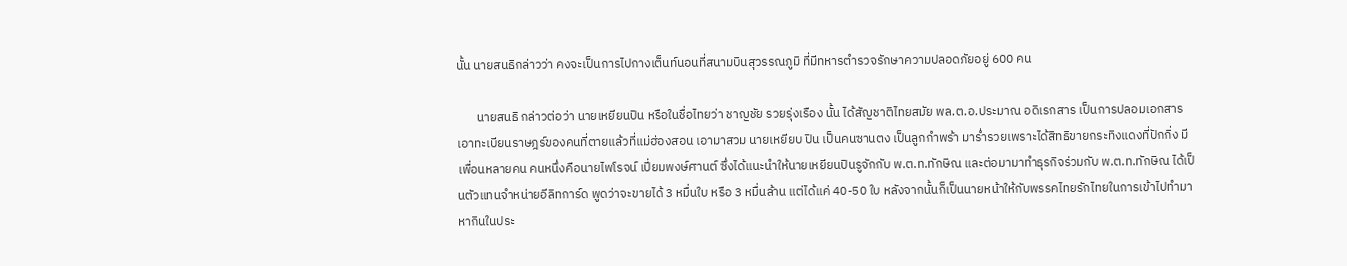นั้น นายสนธิกล่าวว่า คงจะเป็นการไปกางเต็นท์นอนที่สนามบินสุวรรณภูมิ ที่มีทหารตำรวจรักษาความปลอดภัยอยู่ 600 คน

       นายสนธิ กล่าวต่อว่า นายเหยียนปิน หรือในชื่อไทยว่า ชาญชัย รวยรุ่งเรือง นั้น ได้สัญชาติไทยสมัย พล.ต.อ.ประมาณ อดิเรกสาร เป็นการปลอมเอกสารเอาทะเบียนราษฎร์ของคนที่ตายแล้วที่แม่ฮ่องสอน เอามาสวม นายเหยียบ ปิน เป็นคนซานตง เป็นลูกกำพร้า มาร่ำรวยเพราะได้สิทธิขายกระทิงแดงที่ปักกิ่ง มีเพื่อนหลายคน คนหนึ่งคือนายไพโรจน์ เปี่ยมพงษ์ศานต์ ซึ่งได้แนะนำให้นายเหยียนปินรูจักกับ พ.ต.ท.ทักษิณ และต่อมามาทำธุรกิจร่วมกับ พ.ต.ท.ทักษิณ ได้เป็นตัวแทนจำหน่ายอีลิทการ์ด พูดว่าจะขายได้ 3 หมื่นใบ หรือ 3 หมื่นล้าน แต่ได้แค่ 40-50 ใบ หลังจากนั้นก็เป็นนายหน้าให้กับพรรคไทยรักไทยในการเข้าไปทำมาหากินในประ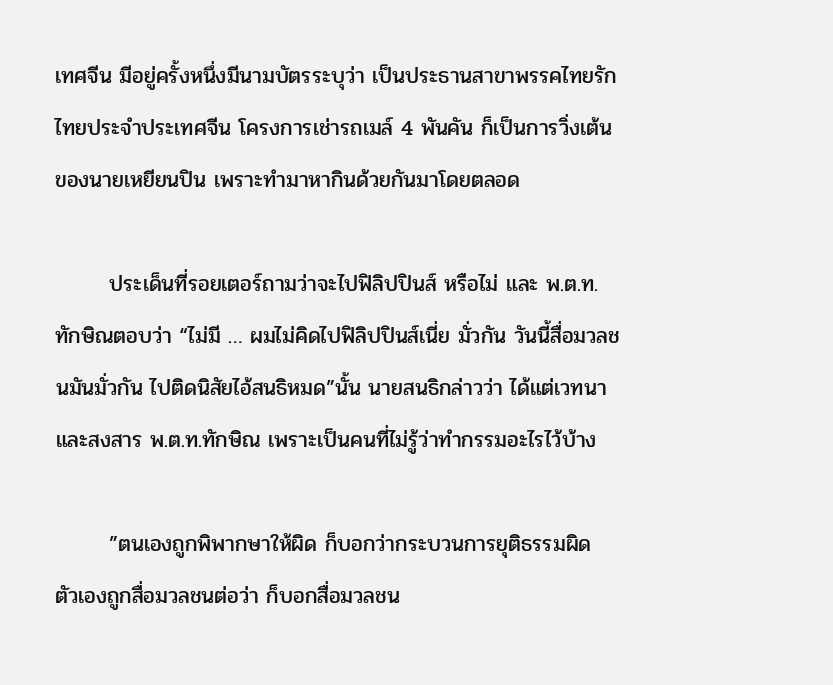เทศจีน มีอยู่ครั้งหนึ่งมีนามบัตรระบุว่า เป็นประธานสาขาพรรคไทยรักไทยประจำประเทศจีน โครงการเช่ารถเมล์ 4 พันคัน ก็เป็นการวิ่งเต้นของนายเหยียนปิน เพราะทำมาหากินด้วยกันมาโดยตลอด

       ประเด็นที่รอยเตอร์ถามว่าจะไปฟิลิปปินส์ หรือไม่ และ พ.ต.ท.ทักษิณตอบว่า “ไม่มี … ผมไม่คิดไปฟิลิปปินส์เนี่ย มั่วกัน วันนี้สื่อมวลชนมันมั่วกัน ไปติดนิสัยไอ้สนธิหมด”นั้น นายสนธิกล่าวว่า ได้แต่เวทนาและสงสาร พ.ต.ท.ทักษิณ เพราะเป็นคนที่ไม่รู้ว่าทำกรรมอะไรไว้บ้าง

       ”ตนเองถูกพิพากษาให้ผิด ก็บอกว่ากระบวนการยุติธรรมผิด ตัวเองถูกสื่อมวลชนต่อว่า ก็บอกสื่อมวลชน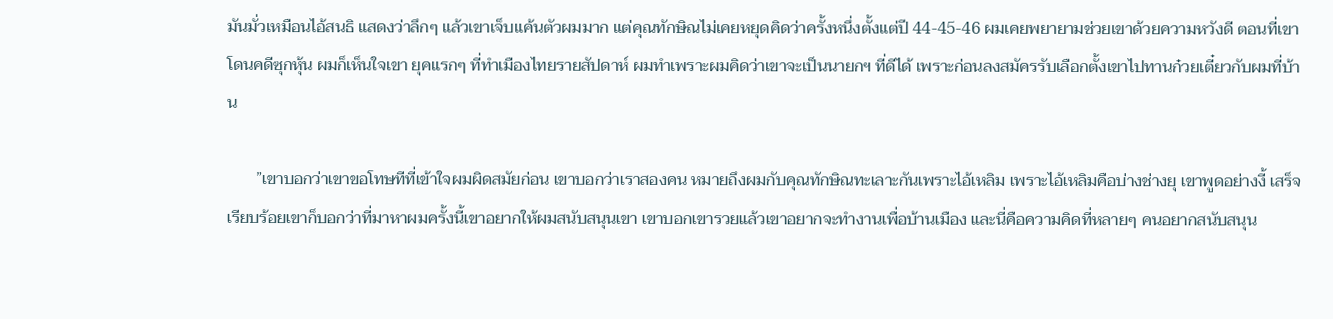มันมั่วเหมือนไอ้สนธิ แสดงว่าลึกๆ แล้วเขาเจ็บแค้นตัวผมมาก แต่คุณทักษิณไม่เคยหยุดคิดว่าครั้งหนึ่งตั้งแต่ปี 44-45-46 ผมเคยพยายามช่วยเขาด้วยความหวังดี ตอนที่เขาโดนคดีซุกหุ้น ผมก็เห็นใจเขา ยุคแรกๆ ที่ทำเมืองไทยรายสัปดาห์ ผมทำเพราะผมคิดว่าเขาจะเป็นนายกฯ ที่ดีได้ เพราะก่อนลงสมัครรับเลือกตั้งเขาไปทานก๋วยเตี๋ยวกับผมที่บ้าน

       ”เขาบอกว่าเขาขอโทษทีที่เข้าใจผมผิดสมัยก่อน เขาบอกว่าเราสองคน หมายถึงผมกับคุณทักษิณทะเลาะกันเพราะไอ้เหลิม เพราะไอ้เหลิมคือบ่างช่างยุ เขาพูดอย่างงี้ เสร็จเรียบร้อยเขาก็บอกว่าที่มาหาผมครั้งนี้เขาอยากให้ผมสนับสนุนเขา เขาบอกเขารวยแล้วเขาอยากจะทำงานเพื่อบ้านเมือง และนี่คือความคิดที่หลายๆ คนอยากสนับสนุน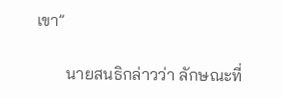เขา”

       นายสนธิกล่าวว่า ลักษณะที่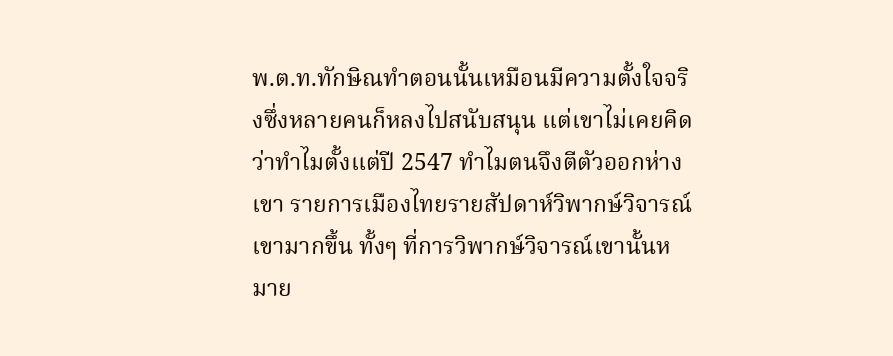พ.ต.ท.ทักษิณทำตอนนั้นเหมือนมีความตั้งใจจริงซึ่งหลายคนก็หลงไปสนับสนุน แต่เขาไม่เคยคิดว่าทำไมตั้งแต่ปี 2547 ทำไมตนจึงตีตัวออกห่างเขา รายการเมืองไทยรายสัปดาห์วิพากษ์วิจารณ์เขามากขึ้น ทั้งๆ ที่การวิพากษ์วิจารณ์เขานั้นหมาย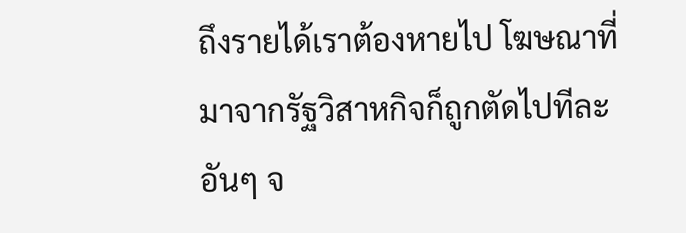ถึงรายได้เราต้องหายไป โฆษณาที่มาจากรัฐวิสาหกิจก็ถูกตัดไปทีละอันๆ จ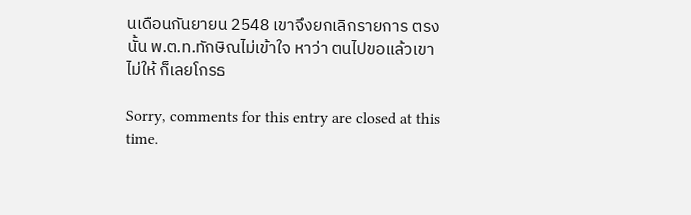นเดือนกันยายน 2548 เขาจึงยกเลิกรายการ ตรงนั้น พ.ต.ท.ทักษิณไม่เข้าใจ หาว่า ตนไปขอแล้วเขาไม่ให้ ก็เลยโกรธ

Sorry, comments for this entry are closed at this time.